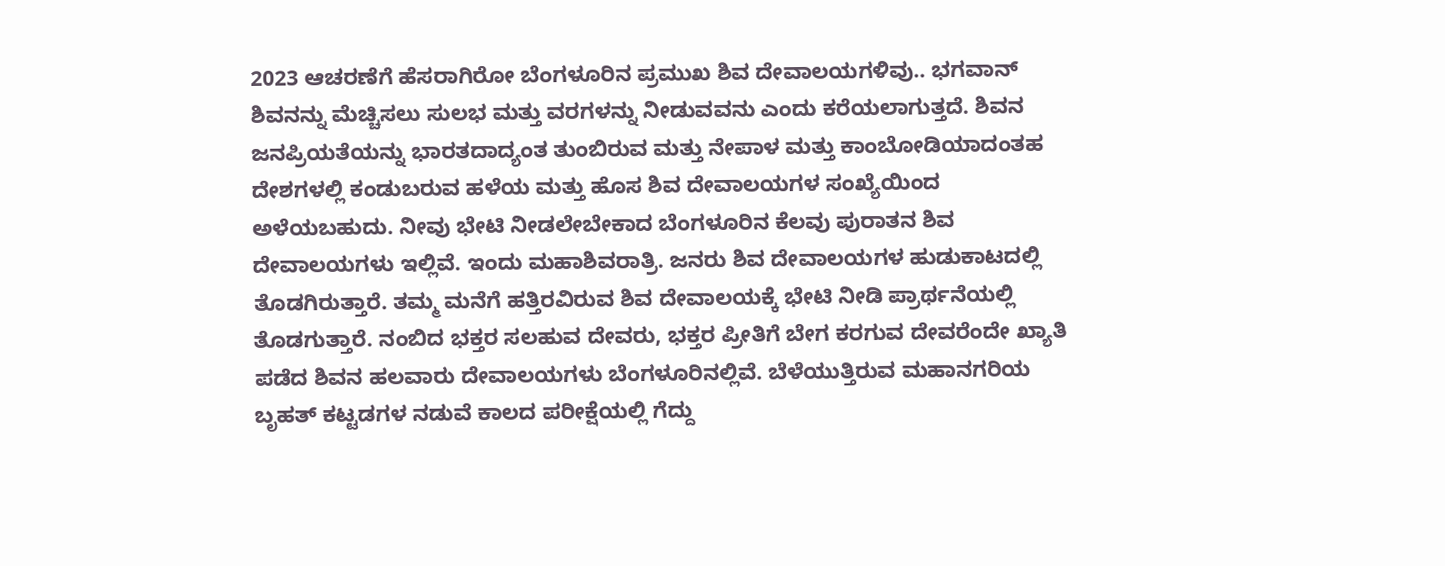2023 ಆಚರಣೆಗೆ ಹೆಸರಾಗಿರೋ ಬೆಂಗಳೂರಿನ ಪ್ರಮುಖ ಶಿವ ದೇವಾಲಯಗಳಿವು.. ಭಗವಾನ್ ಶಿವನನ್ನು ಮೆಚ್ಚಿಸಲು ಸುಲಭ ಮತ್ತು ವರಗಳನ್ನು ನೀಡುವವನು ಎಂದು ಕರೆಯಲಾಗುತ್ತದೆ. ಶಿವನ ಜನಪ್ರಿಯತೆಯನ್ನು ಭಾರತದಾದ್ಯಂತ ತುಂಬಿರುವ ಮತ್ತು ನೇಪಾಳ ಮತ್ತು ಕಾಂಬೋಡಿಯಾದಂತಹ ದೇಶಗಳಲ್ಲಿ ಕಂಡುಬರುವ ಹಳೆಯ ಮತ್ತು ಹೊಸ ಶಿವ ದೇವಾಲಯಗಳ ಸಂಖ್ಯೆಯಿಂದ ಅಳೆಯಬಹುದು. ನೀವು ಭೇಟಿ ನೀಡಲೇಬೇಕಾದ ಬೆಂಗಳೂರಿನ ಕೆಲವು ಪುರಾತನ ಶಿವ ದೇವಾಲಯಗಳು ಇಲ್ಲಿವೆ. ಇಂದು ಮಹಾಶಿವರಾತ್ರಿ. ಜನರು ಶಿವ ದೇವಾಲಯಗಳ ಹುಡುಕಾಟದಲ್ಲಿ ತೊಡಗಿರುತ್ತಾರೆ. ತಮ್ಮ ಮನೆಗೆ ಹತ್ತಿರವಿರುವ ಶಿವ ದೇವಾಲಯಕ್ಕೆ ಭೇಟಿ ನೀಡಿ ಪ್ರಾರ್ಥನೆಯಲ್ಲಿ ತೊಡಗುತ್ತಾರೆ. ನಂಬಿದ ಭಕ್ತರ ಸಲಹುವ ದೇವರು, ಭಕ್ತರ ಪ್ರೀತಿಗೆ ಬೇಗ ಕರಗುವ ದೇವರೆಂದೇ ಖ್ಯಾತಿ ಪಡೆದ ಶಿವನ ಹಲವಾರು ದೇವಾಲಯಗಳು ಬೆಂಗಳೂರಿನಲ್ಲಿವೆ. ಬೆಳೆಯುತ್ತಿರುವ ಮಹಾನಗರಿಯ ಬೃಹತ್ ಕಟ್ಟಡಗಳ ನಡುವೆ ಕಾಲದ ಪರೀಕ್ಷೆಯಲ್ಲಿ ಗೆದ್ದು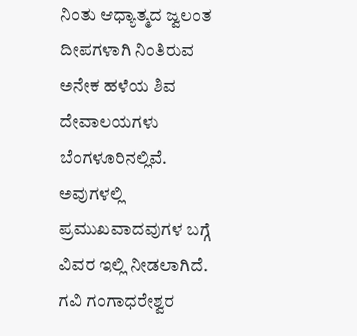ನಿಂತು ಆಧ್ಯಾತ್ಮದ ಜ್ವಲಂತ ದೀಪಗಳಾಗಿ ನಿಂತಿರುವ ಅನೇಕ ಹಳೆಯ ಶಿವ ದೇವಾಲಯಗಳು ಬೆಂಗಳೂರಿನಲ್ಲಿವೆ. ಅವುಗಳಲ್ಲಿ ಪ್ರಮುಖವಾದವುಗಳ ಬಗ್ಗೆ ವಿವರ ಇಲ್ಲಿ ನೀಡಲಾಗಿದೆ. ಗವಿ ಗಂಗಾಧರೇಶ್ವರ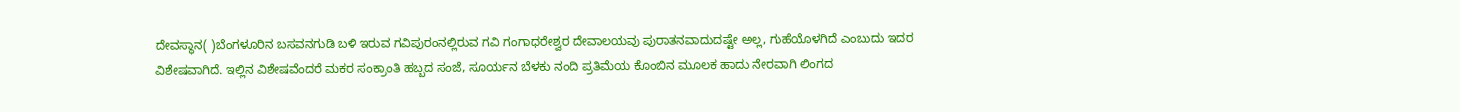ದೇವಸ್ಥಾನ( )ಬೆಂಗಳೂರಿನ ಬಸವನಗುಡಿ ಬಳಿ ಇರುವ ಗವಿಪುರಂನಲ್ಲಿರುವ ಗವಿ ಗಂಗಾಧರೇಶ್ವರ ದೇವಾಲಯವು ಪುರಾತನವಾದುದಷ್ಟೇ ಅಲ್ಲ, ಗುಹೆಯೊಳಗಿದೆ ಎಂಬುದು ಇದರ ವಿಶೇಷವಾಗಿದೆ. ಇಲ್ಲಿನ ವಿಶೇಷವೆಂದರೆ ಮಕರ ಸಂಕ್ರಾಂತಿ ಹಬ್ಬದ ಸಂಜೆ, ಸೂರ್ಯನ ಬೆಳಕು ನಂದಿ ಪ್ರತಿಮೆಯ ಕೊಂಬಿನ ಮೂಲಕ ಹಾದು ನೇರವಾಗಿ ಲಿಂಗದ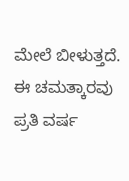ಮೇಲೆ ಬೀಳುತ್ತದೆ. ಈ ಚಮತ್ಕಾರವು ಪ್ರತಿ ವರ್ಷ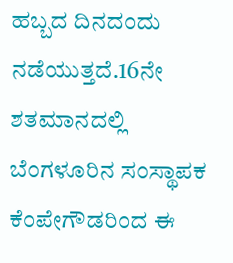ಹಬ್ಬದ ದಿನದಂದು ನಡೆಯುತ್ತದೆ.16ನೇ ಶತಮಾನದಲ್ಲಿ ಬೆಂಗಳೂರಿನ ಸಂಸ್ಥಾಪಕ ಕೆಂಪೇಗೌಡರಿಂದ ಈ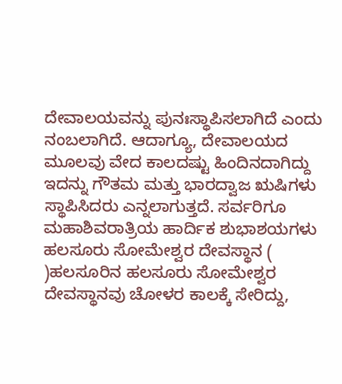ದೇವಾಲಯವನ್ನು ಪುನಃಸ್ಥಾಪಿಸಲಾಗಿದೆ ಎಂದು ನಂಬಲಾಗಿದೆ. ಆದಾಗ್ಯೂ, ದೇವಾಲಯದ ಮೂಲವು ವೇದ ಕಾಲದಷ್ಟು ಹಿಂದಿನದಾಗಿದ್ದು ಇದನ್ನು ಗೌತಮ ಮತ್ತು ಭಾರದ್ವಾಜ ಋಷಿಗಳು ಸ್ಥಾಪಿಸಿದರು ಎನ್ನಲಾಗುತ್ತದೆ. ಸರ್ವರಿಗೂ ಮಹಾಶಿವರಾತ್ರಿಯ ಹಾರ್ದಿಕ ಶುಭಾಶಯಗಳು ಹಲಸೂರು ಸೋಮೇಶ್ವರ ದೇವಸ್ಥಾನ ( )ಹಲಸೂರಿನ ಹಲಸೂರು ಸೋಮೇಶ್ವರ ದೇವಸ್ಥಾನವು ಚೋಳರ ಕಾಲಕ್ಕೆ ಸೇರಿದ್ದು,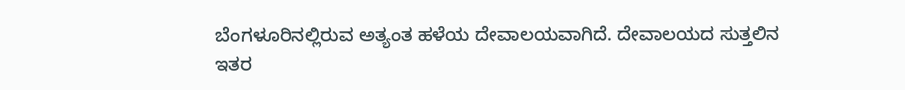ಬೆಂಗಳೂರಿನಲ್ಲಿರುವ ಅತ್ಯಂತ ಹಳೆಯ ದೇವಾಲಯವಾಗಿದೆ. ದೇವಾಲಯದ ಸುತ್ತಲಿನ ಇತರ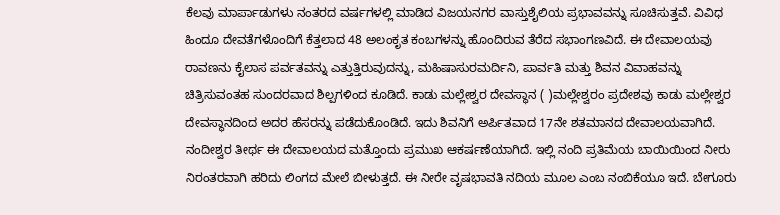ಕೆಲವು ಮಾರ್ಪಾಡುಗಳು ನಂತರದ ವರ್ಷಗಳಲ್ಲಿ ಮಾಡಿದ ವಿಜಯನಗರ ವಾಸ್ತುಶೈಲಿಯ ಪ್ರಭಾವವನ್ನು ಸೂಚಿಸುತ್ತವೆ. ವಿವಿಧ ಹಿಂದೂ ದೇವತೆಗಳೊಂದಿಗೆ ಕೆತ್ತಲಾದ 48 ಅಲಂಕೃತ ಕಂಬಗಳನ್ನು ಹೊಂದಿರುವ ತೆರೆದ ಸಭಾಂಗಣವಿದೆ. ಈ ದೇವಾಲಯವು ರಾವಣನು ಕೈಲಾಸ ಪರ್ವತವನ್ನು ಎತ್ತುತ್ತಿರುವುದನ್ನು, ಮಹಿಷಾಸುರಮರ್ದಿನಿ, ಪಾರ್ವತಿ ಮತ್ತು ಶಿವನ ವಿವಾಹವನ್ನು ಚಿತ್ರಿಸುವಂತಹ ಸುಂದರವಾದ ಶಿಲ್ಪಗಳಿಂದ ಕೂಡಿದೆ. ಕಾಡು ಮಲ್ಲೇಶ್ವರ ದೇವಸ್ಥಾನ ( )ಮಲ್ಲೇಶ್ವರಂ ಪ್ರದೇಶವು ಕಾಡು ಮಲ್ಲೇಶ್ವರ ದೇವಸ್ಥಾನದಿಂದ ಅದರ ಹೆಸರನ್ನು ಪಡೆದುಕೊಂಡಿದೆ. ಇದು ಶಿವನಿಗೆ ಅರ್ಪಿತವಾದ 17ನೇ ಶತಮಾನದ ದೇವಾಲಯವಾಗಿದೆ. ನಂದೀಶ್ವರ ತೀರ್ಥ ಈ ದೇವಾಲಯದ ಮತ್ತೊಂದು ಪ್ರಮುಖ ಆಕರ್ಷಣೆಯಾಗಿದೆ. ಇಲ್ಲಿ ನಂದಿ ಪ್ರತಿಮೆಯ ಬಾಯಿಯಿಂದ ನೀರು ನಿರಂತರವಾಗಿ ಹರಿದು ಲಿಂಗದ ಮೇಲೆ ಬೀಳುತ್ತದೆ. ಈ ನೀರೇ ವೃಷಭಾವತಿ ನದಿಯ ಮೂಲ ಎಂಬ ನಂಬಿಕೆಯೂ ಇದೆ. ಬೇಗೂರು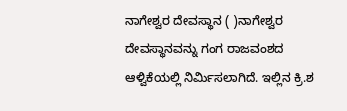ನಾಗೇಶ್ವರ ದೇವಸ್ಥಾನ ( )ನಾಗೇಶ್ವರ ದೇವಸ್ಥಾನವನ್ನು ಗಂಗ ರಾಜವಂಶದ ಆಳ್ವಿಕೆಯಲ್ಲಿ ನಿರ್ಮಿಸಲಾಗಿದೆ. ಇಲ್ಲಿನ ಕ್ರಿ.ಶ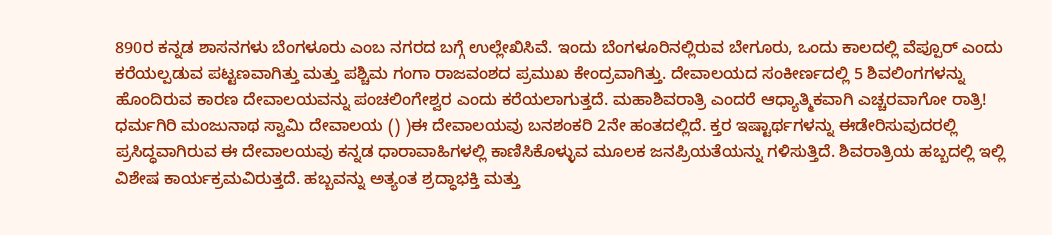890ರ ಕನ್ನಡ ಶಾಸನಗಳು ಬೆಂಗಳೂರು ಎಂಬ ನಗರದ ಬಗ್ಗೆ ಉಲ್ಲೇಖಿಸಿವೆ. ಇಂದು ಬೆಂಗಳೂರಿನಲ್ಲಿರುವ ಬೇಗೂರು, ಒಂದು ಕಾಲದಲ್ಲಿ ವೆಪ್ಪೂರ್ ಎಂದು ಕರೆಯಲ್ಪಡುವ ಪಟ್ಟಣವಾಗಿತ್ತು ಮತ್ತು ಪಶ್ಚಿಮ ಗಂಗಾ ರಾಜವಂಶದ ಪ್ರಮುಖ ಕೇಂದ್ರವಾಗಿತ್ತು. ದೇವಾಲಯದ ಸಂಕೀರ್ಣದಲ್ಲಿ 5 ಶಿವಲಿಂಗಗಳನ್ನು ಹೊಂದಿರುವ ಕಾರಣ ದೇವಾಲಯವನ್ನು ಪಂಚಲಿಂಗೇಶ್ವರ ಎಂದು ಕರೆಯಲಾಗುತ್ತದೆ. ಮಹಾಶಿವರಾತ್ರಿ ಎಂದರೆ ಆಧ್ಯಾತ್ಮಿಕವಾಗಿ ಎಚ್ಚರವಾಗೋ ರಾತ್ರಿ! ಧರ್ಮಗಿರಿ ಮಂಜುನಾಥ ಸ್ವಾಮಿ ದೇವಾಲಯ () )ಈ ದೇವಾಲಯವು ಬನಶಂಕರಿ 2ನೇ ಹಂತದಲ್ಲಿದೆ. ಕ್ತರ ಇಷ್ಟಾರ್ಥಗಳನ್ನು ಈಡೇರಿಸುವುದರಲ್ಲಿ ಪ್ರಸಿದ್ಧವಾಗಿರುವ ಈ ದೇವಾಲಯವು ಕನ್ನಡ ಧಾರಾವಾಹಿಗಳಲ್ಲಿ ಕಾಣಿಸಿಕೊಳ್ಳುವ ಮೂಲಕ ಜನಪ್ರಿಯತೆಯನ್ನು ಗಳಿಸುತ್ತಿದೆ. ಶಿವರಾತ್ರಿಯ ಹಬ್ಬದಲ್ಲಿ ಇಲ್ಲಿ ವಿಶೇಷ ಕಾರ್ಯಕ್ರಮವಿರುತ್ತದೆ. ಹಬ್ಬವನ್ನು ಅತ್ಯಂತ ಶ್ರದ್ಧಾಭಕ್ತಿ ಮತ್ತು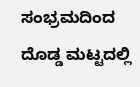ಸಂಭ್ರಮದಿಂದ ದೊಡ್ಡ ಮಟ್ಟದಲ್ಲಿ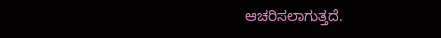ಆಚರಿಸಲಾಗುತ್ತದೆ.